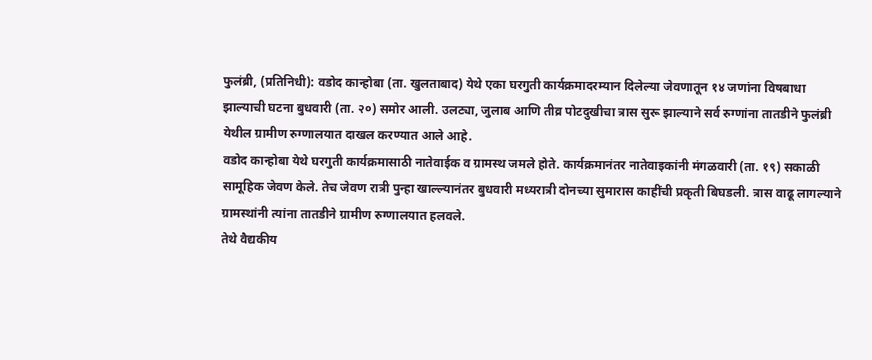फुलंब्री, (प्रतिनिधी): वडोद कान्होबा (ता. खुलताबाद) येथे एका घरगुती कार्यक्रमादरम्यान दिलेल्या जेवणातून १४ जणांना विषबाधा झाल्याची घटना बुधवारी (ता. २०) समोर आली. उलट्या, जुलाब आणि तीव्र पोटदुखीचा त्रास सुरू झाल्याने सर्व रुग्णांना तातडीने फुलंब्री येथील ग्रामीण रुग्णालयात दाखल करण्यात आले आहे.
वडोद कान्होबा येथे घरगुती कार्यक्रमासाठी नातेवाईक व ग्रामस्थ जमले होते. कार्यक्रमानंतर नातेवाइकांनी मंगळवारी (ता. १९) सकाळी सामूहिक जेवण केले. तेच जेवण रात्री पुन्हा खाल्ल्यानंतर बुधवारी मध्यरात्री दोनच्या सुमारास काहींची प्रकृती बिघडली. त्रास वाढू लागल्याने ग्रामस्थांनी त्यांना तातडीने ग्रामीण रुग्णालयात हलवले.
तेथे वैद्यकीय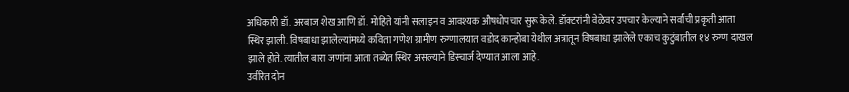अधिकारी डॉ. अरबाज शेख आणि डॉ. मोहिते यांनी सलाइन व आवश्यक औषधोपचार सुरू केले. डॉक्टरांनी वेळेवर उपचार केल्याने सर्वांची प्रकृती आता स्थिर झाली. विषबाधा झालेल्यांमध्ये कविता गणेश ग्रामीण रुग्णालयात वडोद कान्होबा येथील अत्रातून विषबाधा झालेले एकाच कुटुंबातील १४ रुग्ण दाखल झाले होते. त्यातील बारा जणांना आता तब्येत स्थिर असल्याने डिस्चार्ज देण्यात आला आहे.
उर्वरित दोन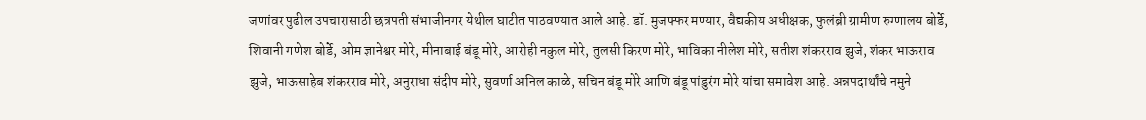जणांवर पुढील उपचारासाठी छत्रपती संभाजीनगर येथील घाटीत पाठवण्यात आले आहे. डॉ. मुजफ्फर मण्यार, वैद्यकीय अधीक्षक, फुलंब्री ग्रामीण रुग्णालय बोर्डे, शिवानी गणेश बोर्डे, ओम ज्ञानेश्वर मोरे, मीनाबाई बंडू मोरे, आरोही नकुल मोरे, तुलसी किरण मोरे, भाविका नीलेश मोरे, सतीश शंकरराव झुजे, शंकर भाऊराव झुजे, भाऊसाहेब शंकरराव मोरे, अनुराधा संदीप मोरे, सुवर्णा अनिल काळे, सचिन बंडू मोरे आणि बंडू पांडुरंग मोरे यांचा समावेश आहे. अन्नपदार्थांचे नमुने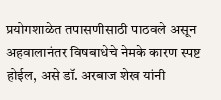प्रयोगशाळेत तपासणीसाठी पाठवले असून अहवालानंतर विषबाधेचे नेमके कारण स्पष्ट होईल, असे डॉ. अरबाज शेख यांनी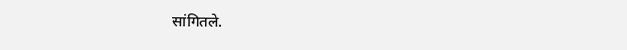सांगितले.